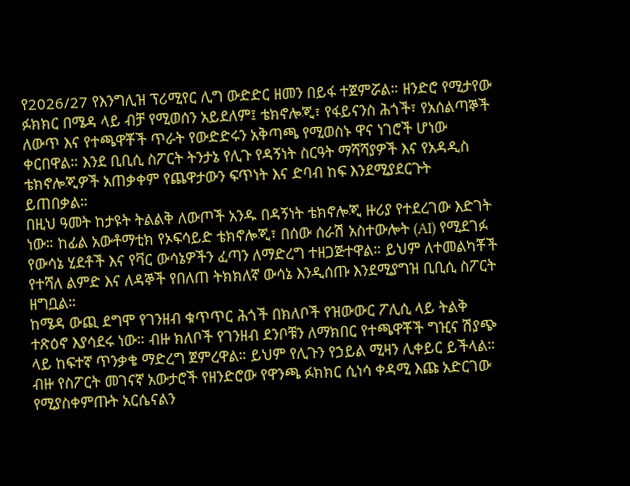የ2026/27 የእንግሊዝ ፕሪሚየር ሊግ ውድድር ዘመን በይፋ ተጀምሯል። ዘንድሮ የሚታየው ፉክክር በሜዳ ላይ ብቻ የሚወሰን አይደለም፤ ቴክኖሎጂ፣ የፋይናንስ ሕጎች፣ የአሰልጣኞች ለውጥ እና የተጫዋቾች ጥራት የውድድሩን አቅጣጫ የሚወስኑ ዋና ነገሮች ሆነው ቀርበዋል። እንደ ቢቢሲ ስፖርት ትንታኔ የሊጉ የዳኝነት ስርዓት ማሻሻያዎች እና የአዳዲስ ቴክኖሎጂዎች አጠቃቀም የጨዋታውን ፍጥነት እና ድባብ ከፍ እንደሚያደርጉት ይጠበቃል።
በዚህ ዓመት ከታዩት ትልልቅ ለውጦች አንዱ በዳኝነት ቴክኖሎጂ ዙሪያ የተደረገው እድገት ነው። ከፊል አውቶማቲክ የኦፍሳይድ ቴክኖሎጂ፣ በሰው ሰራሽ አስተውሎት (AI) የሚደገፉ የውሳኔ ሂደቶች እና የቫር ውሳኔዎችን ፈጣን ለማድረግ ተዘጋጅተዋል። ይህም ለተመልካቾች የተሻለ ልምድ እና ለዳኞች የበለጠ ትክክለኛ ውሳኔ እንዲሰጡ እንደሚያግዝ ቢቢሲ ስፖርት ዘግቧል።
ከሜዳ ውጪ ደግሞ የገንዘብ ቁጥጥር ሕጎች በክለቦች የዝውውር ፖሊሲ ላይ ትልቅ ተጽዕኖ እያሳደሩ ነው። ብዙ ክለቦች የገንዘብ ደንቦቹን ለማክበር የተጫዋቾች ግዢና ሽያጭ ላይ ከፍተኛ ጥንቃቄ ማድረግ ጀምረዋል። ይህም የሊጉን የኃይል ሚዛን ሊቀይር ይችላል።
ብዙ የስፖርት መገናኛ አውታሮች የዘንድሮው የዋንጫ ፉክክር ሲነሳ ቀዳሚ እጩ አድርገው የሚያስቀምጡት አርሴናልን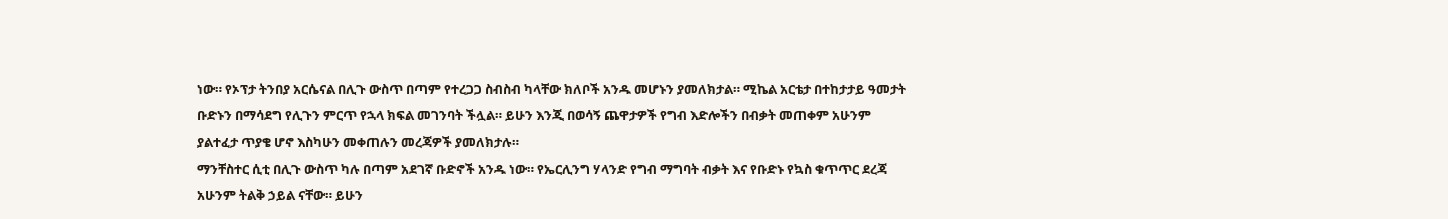ነው። የኦፕታ ትንበያ አርሴናል በሊጉ ውስጥ በጣም የተረጋጋ ስብስብ ካላቸው ክለቦች አንዱ መሆኑን ያመለክታል። ሚኬል አርቴታ በተከታታይ ዓመታት ቡድኑን በማሳደግ የሊጉን ምርጥ የኋላ ክፍል መገንባት ችሏል። ይሁን እንጂ በወሳኝ ጨዋታዎች የግብ እድሎችን በብቃት መጠቀም አሁንም ያልተፈታ ጥያቄ ሆኖ እስካሁን መቀጠሉን መረጃዎች ያመለክታሉ።
ማንቸስተር ሲቲ በሊጉ ውስጥ ካሉ በጣም አደገኛ ቡድኖች አንዱ ነው። የኤርሊንግ ሃላንድ የግብ ማግባት ብቃት እና የቡድኑ የኳስ ቁጥጥር ደረጃ አሁንም ትልቅ ኃይል ናቸው። ይሁን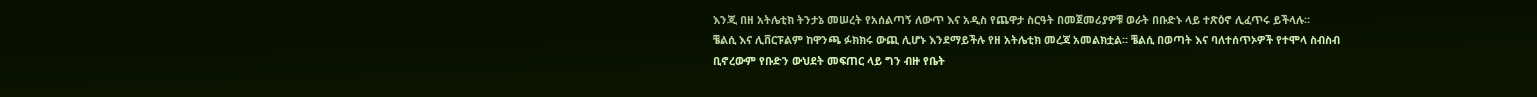እንጂ በዘ አትሌቲክ ትንታኔ መሠረት የአሰልጣኝ ለውጥ እና አዲስ የጨዋታ ስርዓት በመጀመሪያዎቹ ወራት በቡድኑ ላይ ተጽዕኖ ሊፈጥሩ ይችላሉ።
ቼልሲ እና ሊቨርፑልም ከዋንጫ ፉክክሩ ውጪ ሊሆኑ እንደማይችሉ የዘ አትሌቲክ መረጃ አመልክቷል። ቼልሲ በወጣት እና ባለተሰጥኦዎች የተሞላ ስብስብ ቢኖረውም የቡድን ውህደት መፍጠር ላይ ግን ብዙ የቤት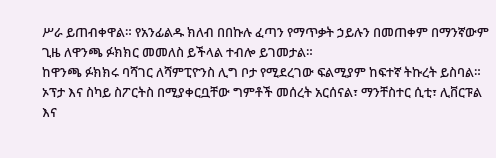ሥራ ይጠብቀዋል። የአንፊልዱ ክለብ በበኩሉ ፈጣን የማጥቃት ኃይሉን በመጠቀም በማንኛውም ጊዜ ለዋንጫ ፉክክር መመለስ ይችላል ተብሎ ይገመታል።
ከዋንጫ ፉክክሩ ባሻገር ለሻምፒዮንስ ሊግ ቦታ የሚደረገው ፍልሚያም ከፍተኛ ትኩረት ይስባል። ኦፕታ እና ስካይ ስፖርትስ በሚያቀርቧቸው ግምቶች መሰረት አርሰናል፣ ማንቸስተር ሲቲ፣ ሊቨርፑል እና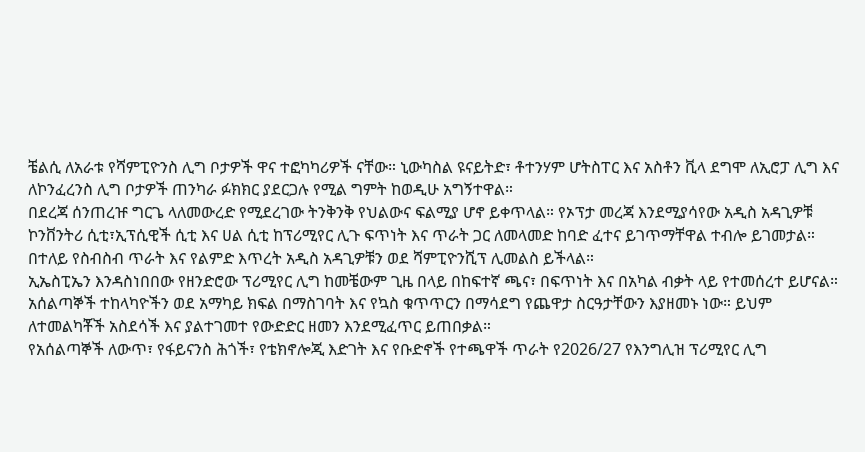ቼልሲ ለአራቱ የሻምፒዮንስ ሊግ ቦታዎች ዋና ተፎካካሪዎች ናቸው። ኒውካስል ዩናይትድ፣ ቶተንሃም ሆትስፐር እና አስቶን ቪላ ደግሞ ለኢሮፓ ሊግ እና ለኮንፈረንስ ሊግ ቦታዎች ጠንካራ ፉክክር ያደርጋሉ የሚል ግምት ከወዲሁ አግኝተዋል።
በደረጃ ሰንጠረዡ ግርጌ ላለመውረድ የሚደረገው ትንቅንቅ የህልውና ፍልሚያ ሆኖ ይቀጥላል። የኦፕታ መረጃ እንደሚያሳየው አዲስ አዳጊዎቹ ኮንቨንትሪ ሲቲ፣ኢፕሲዊች ሲቲ እና ሀል ሲቲ ከፕሪሚየር ሊጉ ፍጥነት እና ጥራት ጋር ለመላመድ ከባድ ፈተና ይገጥማቸዋል ተብሎ ይገመታል። በተለይ የስብስብ ጥራት እና የልምድ እጥረት አዲስ አዳጊዎቹን ወደ ሻምፒዮንሺፕ ሊመልስ ይችላል።
ኢኤስፒኤን እንዳስነበበው የዘንድሮው ፕሪሚየር ሊግ ከመቼውም ጊዜ በላይ በከፍተኛ ጫና፣ በፍጥነት እና በአካል ብቃት ላይ የተመሰረተ ይሆናል። አሰልጣኞች ተከላካዮችን ወደ አማካይ ክፍል በማስገባት እና የኳስ ቁጥጥርን በማሳደግ የጨዋታ ስርዓታቸውን እያዘመኑ ነው። ይህም ለተመልካቾች አስደሳች እና ያልተገመተ የውድድር ዘመን እንደሚፈጥር ይጠበቃል።
የአሰልጣኞች ለውጥ፣ የፋይናንስ ሕጎች፣ የቴክኖሎጂ እድገት እና የቡድኖች የተጫዋች ጥራት የ2026/27 የእንግሊዝ ፕሪሚየር ሊግ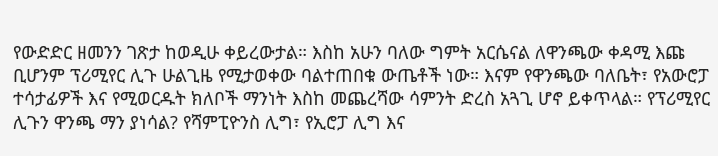የውድድር ዘመንን ገጽታ ከወዲሁ ቀይረውታል። እስከ አሁን ባለው ግምት አርሴናል ለዋንጫው ቀዳሚ እጩ ቢሆንም ፕሪሚየር ሊጉ ሁልጊዜ የሚታወቀው ባልተጠበቁ ውጤቶች ነው። እናም የዋንጫው ባለቤት፣ የአውሮፓ ተሳታፊዎች እና የሚወርዱት ክለቦች ማንነት እስከ መጨረሻው ሳምንት ድረስ አጓጊ ሆኖ ይቀጥላል። የፕሪሚየር ሊጉን ዋንጫ ማን ያነሳል? የሻምፒዮንስ ሊግ፣ የኢሮፓ ሊግ እና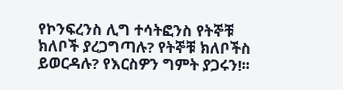የኮንፍረንስ ሊግ ተሳትፎንስ የትኞቹ ክለቦች ያረጋግጣሉ? የትኞቹ ክለቦችስ ይወርዳሉ? የእርስዎን ግምት ያጋሩን!፡፡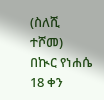(ስለሺ ተሾመ)
በኲር የነሐሴ 18 ቀን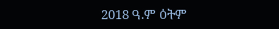2018 ዓ.ም ዕትም